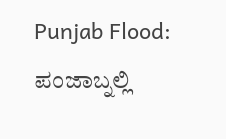Punjab Flood: ಪಂಜಾಬ್ನಲ್ಲಿ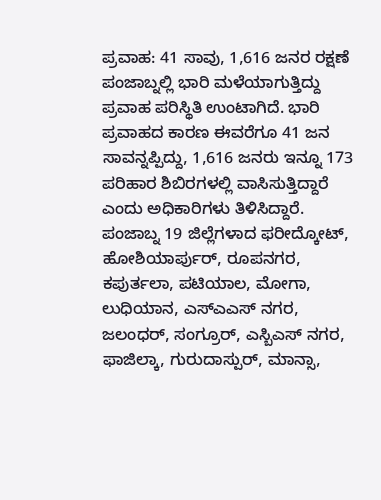ಪ್ರವಾಹ: 41 ಸಾವು, 1,616 ಜನರ ರಕ್ಷಣೆ
ಪಂಜಾಬ್ನಲ್ಲಿ ಭಾರಿ ಮಳೆಯಾಗುತ್ತಿದ್ದು ಪ್ರವಾಹ ಪರಿಸ್ಥಿತಿ ಉಂಟಾಗಿದೆ. ಭಾರಿ ಪ್ರವಾಹದ ಕಾರಣ ಈವರೆಗೂ 41 ಜನ ಸಾವನ್ನಪ್ಪಿದ್ದು, 1,616 ಜನರು ಇನ್ನೂ 173 ಪರಿಹಾರ ಶಿಬಿರಗಳಲ್ಲಿ ವಾಸಿಸುತ್ತಿದ್ದಾರೆ ಎಂದು ಅಧಿಕಾರಿಗಳು ತಿಳಿಸಿದ್ದಾರೆ.
ಪಂಜಾಬ್ನ 19 ಜಿಲ್ಲೆಗಳಾದ ಫರೀದ್ಕೋಟ್, ಹೋಶಿಯಾರ್ಪುರ್, ರೂಪನಗರ, ಕಪುರ್ತಲಾ, ಪಟಿಯಾಲ, ಮೋಗಾ, ಲುಧಿಯಾನ, ಎಸ್ಎಎಸ್ ನಗರ, ಜಲಂಧರ್, ಸಂಗ್ರೂರ್, ಎಸ್ಬಿಎಸ್ ನಗರ, ಫಾಜಿಲ್ಕಾ, ಗುರುದಾಸ್ಪುರ್, ಮಾನ್ಸಾ,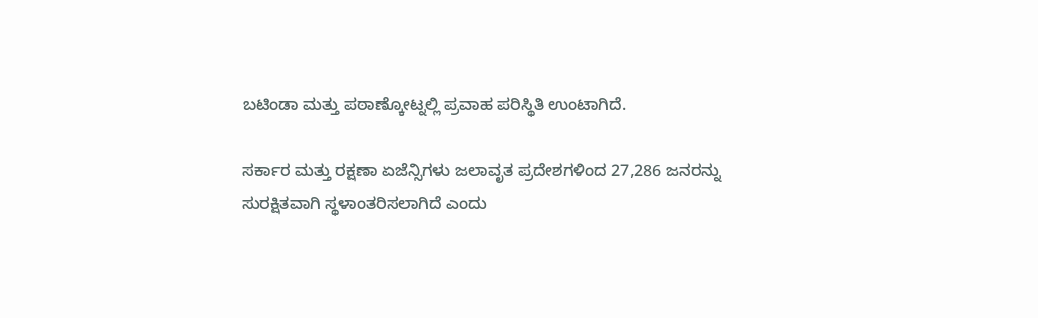ಬಟಿಂಡಾ ಮತ್ತು ಪಠಾಣ್ಕೋಟ್ನಲ್ಲಿ ಪ್ರವಾಹ ಪರಿಸ್ಥಿತಿ ಉಂಟಾಗಿದೆ.

ಸರ್ಕಾರ ಮತ್ತು ರಕ್ಷಣಾ ಏಜೆನ್ಸಿಗಳು ಜಲಾವೃತ ಪ್ರದೇಶಗಳಿಂದ 27,286 ಜನರನ್ನು ಸುರಕ್ಷಿತವಾಗಿ ಸ್ಥಳಾಂತರಿಸಲಾಗಿದೆ ಎಂದು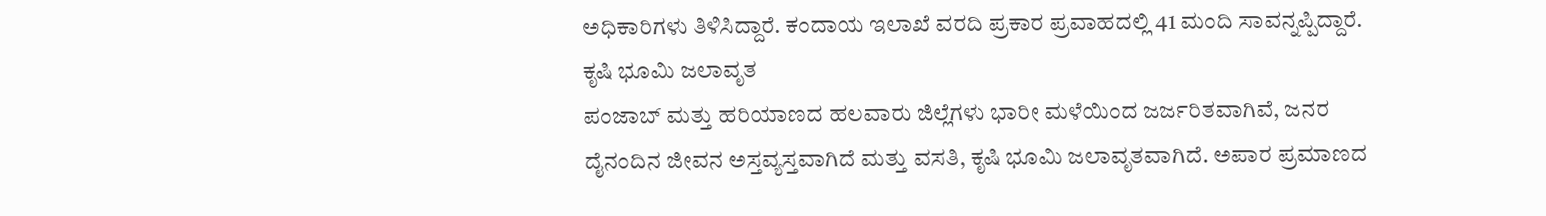ಅಧಿಕಾರಿಗಳು ತಿಳಿಸಿದ್ದಾರೆ. ಕಂದಾಯ ಇಲಾಖೆ ವರದಿ ಪ್ರಕಾರ ಪ್ರವಾಹದಲ್ಲಿ 41 ಮಂದಿ ಸಾವನ್ನಪ್ಪಿದ್ದಾರೆ.
ಕೃಷಿ ಭೂಮಿ ಜಲಾವೃತ
ಪಂಜಾಬ್ ಮತ್ತು ಹರಿಯಾಣದ ಹಲವಾರು ಜಿಲ್ಲೆಗಳು ಭಾರೀ ಮಳೆಯಿಂದ ಜರ್ಜರಿತವಾಗಿವೆ, ಜನರ ದೈನಂದಿನ ಜೀವನ ಅಸ್ತವ್ಯಸ್ತವಾಗಿದೆ ಮತ್ತು ವಸತಿ, ಕೃಷಿ ಭೂಮಿ ಜಲಾವೃತವಾಗಿದೆ. ಅಪಾರ ಪ್ರಮಾಣದ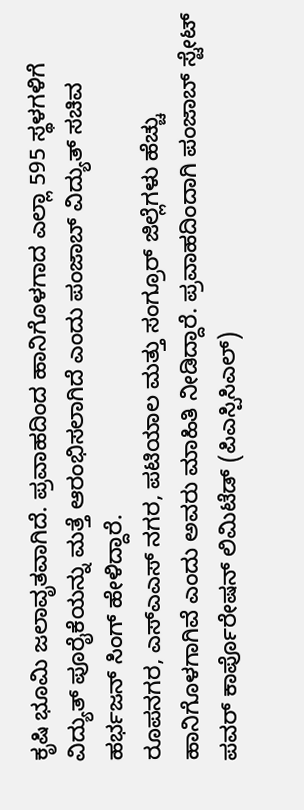ಕೃಷಿ ಭೂಮಿ ಜಲಾವೃತವಾಗಿದೆ. ಪ್ರವಾಹದಿಂದ ಹಾನಿಗೊಳಗಾದ ಎಲ್ಲಾ 595 ಸ್ಥಳಗಳಿಗೆ ವಿದ್ಯುತ್ ಪೂರೈಕೆಯನ್ನು ಮತ್ತೆ ಆರಂಭಿಸಲಾಗಿದೆ ಎಂದು ಪಂಜಾಬ್ ವಿದ್ಯುತ್ ಸಚಿವ ಹರ್ಭಜನ್ ಸಿಂಗ್ ಹೇಳಿದ್ದಾರೆ.
ರೂಪನಗರ, ಎಸ್ಎಎಸ್ ನಗರ, ಪಟಿಯಾಲ ಮತ್ತು ಸಂಗ್ರೂರ್ ಜಿಲ್ಲೆಗಳು ಹೆಚ್ಚು ಹಾನಿಗೊಳಗಾಗಿವೆ ಎಂದು ಅವರು ಮಾಹಿತಿ ನೀಡಿದ್ದಾರೆ. ಪ್ರವಾಹದಿಂದಾಗಿ ಪಂಜಾಬ್ ಸ್ಟೇಟ್ ಪವರ್ ಕಾರ್ಪೊರೇಷನ್ ಲಿಮಿಟೆಡ್ (ಪಿಎಸ್ಪಿಸಿಎಲ್)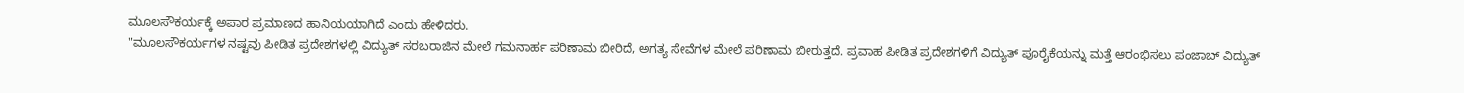ಮೂಲಸೌಕರ್ಯಕ್ಕೆ ಅಪಾರ ಪ್ರಮಾಣದ ಹಾನಿಯಯಾಗಿದೆ ಎಂದು ಹೇಳಿದರು.
"ಮೂಲಸೌಕರ್ಯಗಳ ನಷ್ಟವು ಪೀಡಿತ ಪ್ರದೇಶಗಳಲ್ಲಿ ವಿದ್ಯುತ್ ಸರಬರಾಜಿನ ಮೇಲೆ ಗಮನಾರ್ಹ ಪರಿಣಾಮ ಬೀರಿದೆ, ಅಗತ್ಯ ಸೇವೆಗಳ ಮೇಲೆ ಪರಿಣಾಮ ಬೀರುತ್ತದೆ. ಪ್ರವಾಹ ಪೀಡಿತ ಪ್ರದೇಶಗಳಿಗೆ ವಿದ್ಯುತ್ ಪೂರೈಕೆಯನ್ನು ಮತ್ತೆ ಆರಂಭಿಸಲು ಪಂಜಾಬ್ ವಿದ್ಯುತ್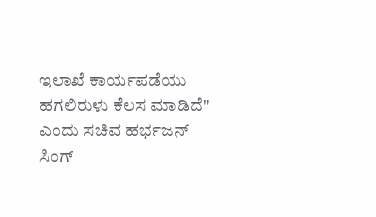ಇಲಾಖೆ ಕಾರ್ಯಪಡೆಯು ಹಗಲಿರುಳು ಕೆಲಸ ಮಾಡಿದೆ" ಎಂದು ಸಚಿವ ಹರ್ಭಜನ್ ಸಿಂಗ್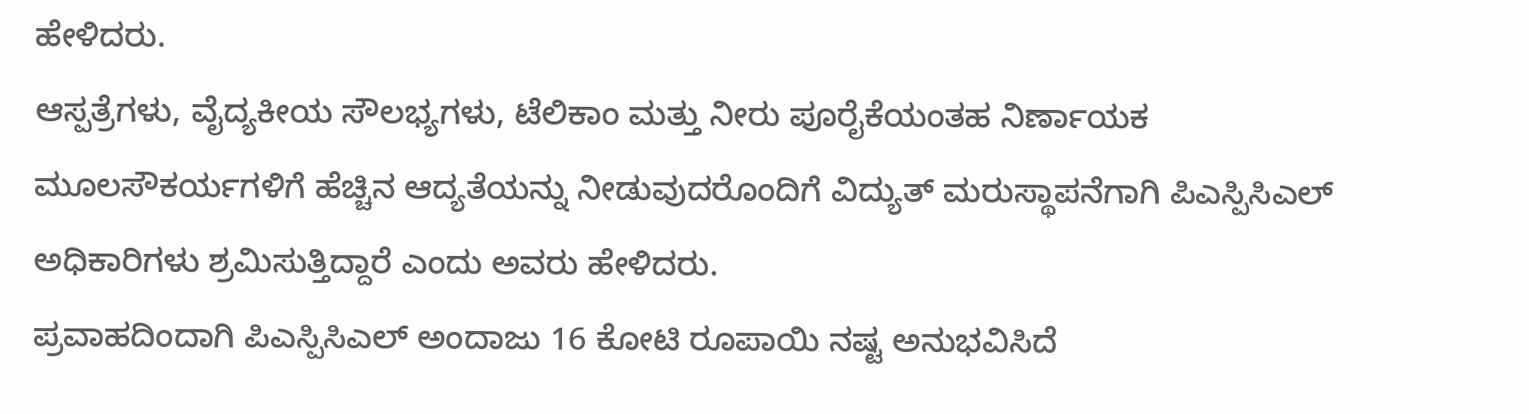ಹೇಳಿದರು.
ಆಸ್ಪತ್ರೆಗಳು, ವೈದ್ಯಕೀಯ ಸೌಲಭ್ಯಗಳು, ಟೆಲಿಕಾಂ ಮತ್ತು ನೀರು ಪೂರೈಕೆಯಂತಹ ನಿರ್ಣಾಯಕ ಮೂಲಸೌಕರ್ಯಗಳಿಗೆ ಹೆಚ್ಚಿನ ಆದ್ಯತೆಯನ್ನು ನೀಡುವುದರೊಂದಿಗೆ ವಿದ್ಯುತ್ ಮರುಸ್ಥಾಪನೆಗಾಗಿ ಪಿಎಸ್ಪಿಸಿಎಲ್ ಅಧಿಕಾರಿಗಳು ಶ್ರಮಿಸುತ್ತಿದ್ದಾರೆ ಎಂದು ಅವರು ಹೇಳಿದರು.
ಪ್ರವಾಹದಿಂದಾಗಿ ಪಿಎಸ್ಪಿಸಿಎಲ್ ಅಂದಾಜು 16 ಕೋಟಿ ರೂಪಾಯಿ ನಷ್ಟ ಅನುಭವಿಸಿದೆ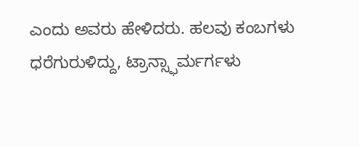ಎಂದು ಅವರು ಹೇಳಿದರು. ಹಲವು ಕಂಬಗಳು ಧರೆಗುರುಳಿದ್ದು, ಟ್ರಾನ್ಸ್ಫಾರ್ಮರ್ಗಳು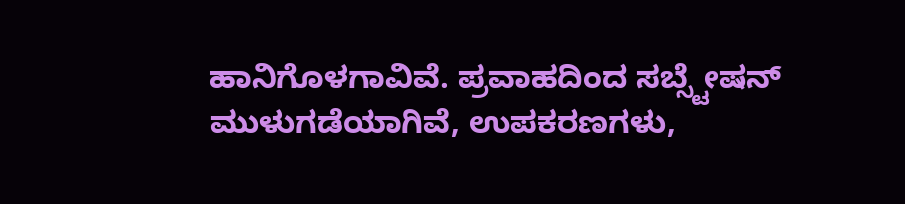ಹಾನಿಗೊಳಗಾವಿವೆ. ಪ್ರವಾಹದಿಂದ ಸಬ್ಸ್ಟೇಷನ್ ಮುಳುಗಡೆಯಾಗಿವೆ, ಉಪಕರಣಗಳು,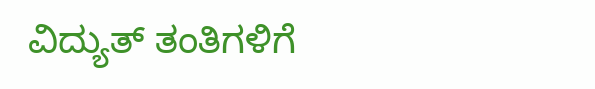ವಿದ್ಯುತ್ ತಂತಿಗಳಿಗೆ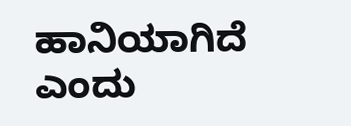ಹಾನಿಯಾಗಿದೆ ಎಂದು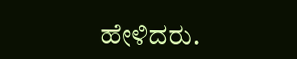ಹೇಳಿದರು.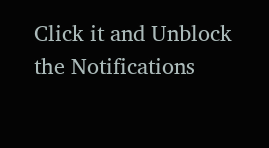Click it and Unblock the Notifications